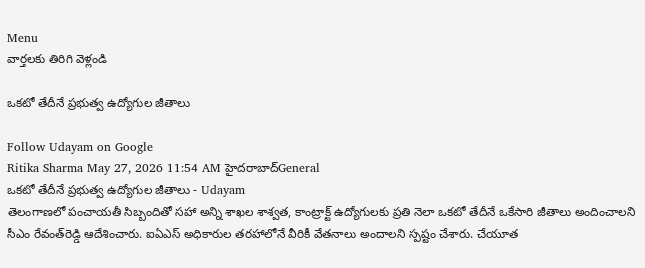Menu
వార్తలకు తిరిగి వెళ్లండి

ఒకటో తేదీనే ప్రభుత్వ ఉద్యోగుల జీతాలు

Follow Udayam on Google
Ritika Sharma May 27, 2026 11:54 AM హైదరాబాద్General
ఒకటో తేదీనే ప్రభుత్వ ఉద్యోగుల జీతాలు - Udayam
తెలంగాణలో పంచాయతీ సిబ్బందితో సహా అన్ని శాఖల శాశ్వత, కాంట్రాక్ట్ ఉద్యోగులకు ప్రతి నెలా ఒకటో తేదీనే ఒకేసారి జీతాలు అందించాలని సీఎం రేవంత్‌రెడ్డి ఆదేశించారు. ఐఏఎస్ అధికారుల తరహాలోనే వీరికీ వేతనాలు అందాలని స్పష్టం చేశారు. చేయూత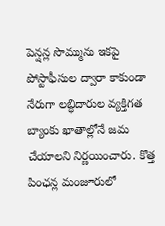పెన్షన్ల సొమ్మును ఇకపై పోస్టాఫీసుల ద్వారా కాకుండా నేరుగా లబ్ధిదారుల వ్యక్తిగత బ్యాంకు ఖాతాల్లోనే జమ చేయాలని నిర్ణయించారు. కొత్త పింఛన్ల మంజూరులో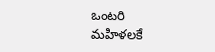ఒంటరి మహిళలకే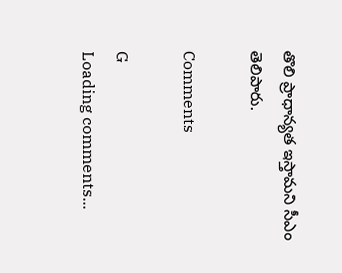తొలి ప్రాధాన్యత ఇస్తామని సీఎం తెలిపారు.

Comments

G
Loading comments...